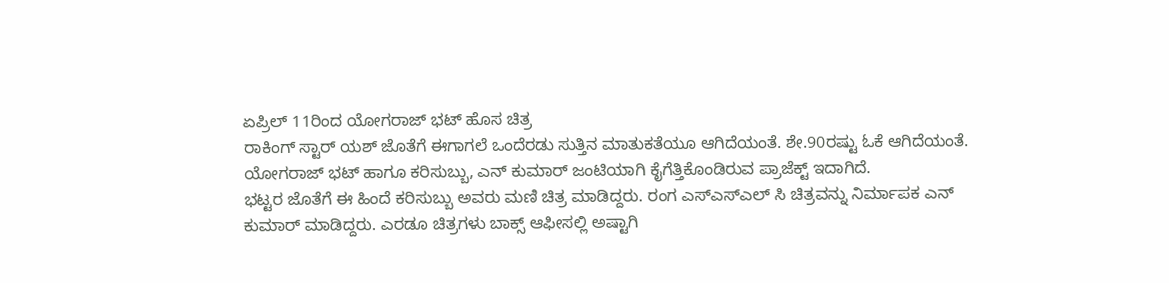ಏಪ್ರಿಲ್ 11ರಿಂದ ಯೋಗರಾಜ್ ಭಟ್ ಹೊಸ ಚಿತ್ರ
ರಾಕಿಂಗ್ ಸ್ಟಾರ್ ಯಶ್ ಜೊತೆಗೆ ಈಗಾಗಲೆ ಒಂದೆರಡು ಸುತ್ತಿನ ಮಾತುಕತೆಯೂ ಆಗಿದೆಯಂತೆ. ಶೇ.90ರಷ್ಟು ಓಕೆ ಆಗಿದೆಯಂತೆ. ಯೋಗರಾಜ್ ಭಟ್ ಹಾಗೂ ಕರಿಸುಬ್ಬು, ಎನ್ ಕುಮಾರ್ ಜಂಟಿಯಾಗಿ ಕೈಗೆತ್ತಿಕೊಂಡಿರುವ ಪ್ರಾಜೆಕ್ಟ್ ಇದಾಗಿದೆ.
ಭಟ್ಟರ ಜೊತೆಗೆ ಈ ಹಿಂದೆ ಕರಿಸುಬ್ಬು ಅವರು ಮಣಿ ಚಿತ್ರ ಮಾಡಿದ್ದರು. ರಂಗ ಎಸ್ಎಸ್ಎಲ್ ಸಿ ಚಿತ್ರವನ್ನು ನಿರ್ಮಾಪಕ ಎನ್ ಕುಮಾರ್ ಮಾಡಿದ್ದರು. ಎರಡೂ ಚಿತ್ರಗಳು ಬಾಕ್ಸ್ ಆಫೀಸಲ್ಲಿ ಅಷ್ಟಾಗಿ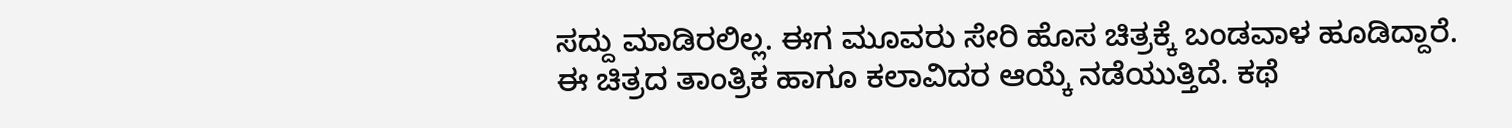ಸದ್ದು ಮಾಡಿರಲಿಲ್ಲ. ಈಗ ಮೂವರು ಸೇರಿ ಹೊಸ ಚಿತ್ರಕ್ಕೆ ಬಂಡವಾಳ ಹೂಡಿದ್ದಾರೆ.
ಈ ಚಿತ್ರದ ತಾಂತ್ರಿಕ ಹಾಗೂ ಕಲಾವಿದರ ಆಯ್ಕೆ ನಡೆಯುತ್ತಿದೆ. ಕಥೆ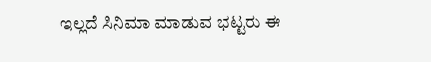ಇಲ್ಲದೆ ಸಿನಿಮಾ ಮಾಡುವ ಭಟ್ಟರು ಈ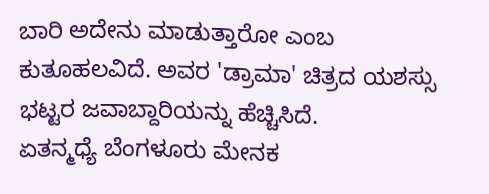ಬಾರಿ ಅದೇನು ಮಾಡುತ್ತಾರೋ ಎಂಬ ಕುತೂಹಲವಿದೆ. ಅವರ 'ಡ್ರಾಮಾ' ಚಿತ್ರದ ಯಶಸ್ಸು ಭಟ್ಟರ ಜವಾಬ್ದಾರಿಯನ್ನು ಹೆಚ್ಚಿಸಿದೆ.
ಏತನ್ಮಧ್ಯೆ ಬೆಂಗಳೂರು ಮೇನಕ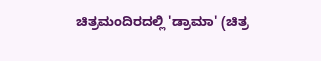ಚಿತ್ರಮಂದಿರದಲ್ಲಿ 'ಡ್ರಾಮಾ' (ಚಿತ್ರ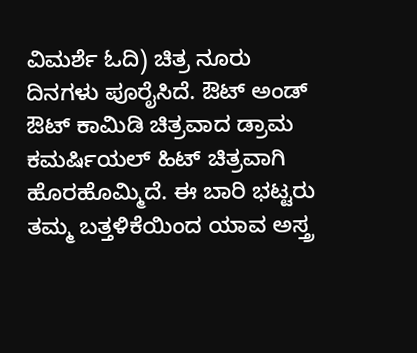ವಿಮರ್ಶೆ ಓದಿ) ಚಿತ್ರ ನೂರು ದಿನಗಳು ಪೂರೈಸಿದೆ. ಔಟ್ ಅಂಡ್ ಔಟ್ ಕಾಮಿಡಿ ಚಿತ್ರವಾದ ಡ್ರಾಮ ಕಮರ್ಷಿಯಲ್ ಹಿಟ್ ಚಿತ್ರವಾಗಿ ಹೊರಹೊಮ್ಮಿದೆ. ಈ ಬಾರಿ ಭಟ್ಟರು ತಮ್ಮ ಬತ್ತಳಿಕೆಯಿಂದ ಯಾವ ಅಸ್ತ್ರ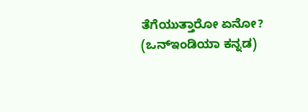ತೆಗೆಯುತ್ತಾರೋ ಏನೋ? (ಒನ್ಇಂಡಿಯಾ ಕನ್ನಡ)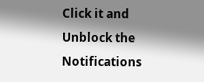Click it and Unblock the Notifications